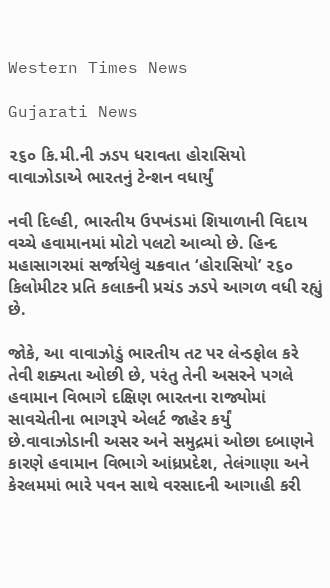Western Times News

Gujarati News

૨૬૦ કિ.મી.ની ઝડપ ધરાવતા હોરાસિયો વાવાઝોડાએ ભારતનું ટેન્શન વધાર્યું

નવી દિલ્હી, ભારતીય ઉપખંડમાં શિયાળાની વિદાય વચ્ચે હવામાનમાં મોટો પલટો આવ્યો છે. હિન્દ મહાસાગરમાં સર્જાયેલું ચક્રવાત ‘હોરાસિયો’ ૨૬૦ કિલોમીટર પ્રતિ કલાકની પ્રચંડ ઝડપે આગળ વધી રહ્યું છે.

જોકે, આ વાવાઝોડું ભારતીય તટ પર લેન્ડફોલ કરે તેવી શક્યતા ઓછી છે, પરંતુ તેની અસરને પગલે હવામાન વિભાગે દક્ષિણ ભારતના રાજ્યોમાં સાવચેતીના ભાગરૂપે એલર્ટ જાહેર કર્યું છે.વાવાઝોડાની અસર અને સમુદ્રમાં ઓછા દબાણને કારણે હવામાન વિભાગે આંધ્રપ્રદેશ, તેલંગાણા અને કેરલમમાં ભારે પવન સાથે વરસાદની આગાહી કરી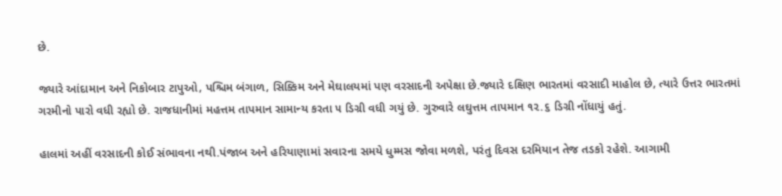છે.

જ્યારે આંદામાન અને નિકોબાર ટાપુઓ, પશ્ચિમ બંગાળ, સિક્કિમ અને મેઘાલયમાં પણ વરસાદની અપેક્ષા છે.જ્યારે દક્ષિણ ભારતમાં વરસાદી માહોલ છે, ત્યારે ઉત્તર ભારતમાં ગરમીનો પારો વધી રહ્યો છે. રાજધાનીમાં મહત્તમ તાપમાન સામાન્ય કરતા ૫ ડિગ્રી વધી ગયું છે. ગુરુવારે લઘુત્તમ તાપમાન ૧૨.૬ ડિગ્રી નોંધાયું હતું.

હાલમાં અહીં વરસાદની કોઈ સંભાવના નથી.પંજાબ અને હરિયાણામાં સવારના સમયે ધુમ્મસ જોવા મળશે, પરંતુ દિવસ દરમિયાન તેજ તડકો રહેશે. આગામી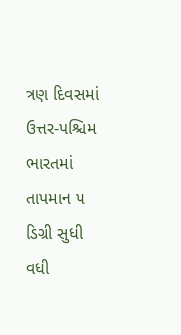ત્રણ દિવસમાં ઉત્તર-પશ્ચિમ ભારતમાં તાપમાન ૫ ડિગ્રી સુધી વધી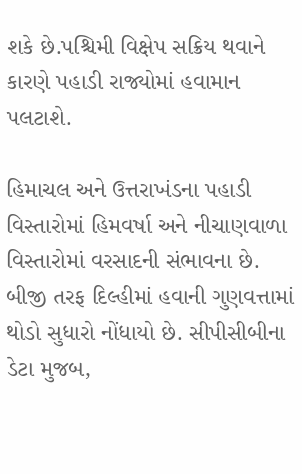શકે છે.પશ્ચિમી વિક્ષેપ સક્રિય થવાને કારણે પહાડી રાજ્યોમાં હવામાન પલટાશે.

હિમાચલ અને ઉત્તરાખંડના પહાડી વિસ્તારોમાં હિમવર્ષા અને નીચાણવાળા વિસ્તારોમાં વરસાદની સંભાવના છે. બીજી તરફ દિલ્હીમાં હવાની ગુણવત્તામાં થોડો સુધારો નોંધાયો છે. સીપીસીબીના ડેટા મુજબ,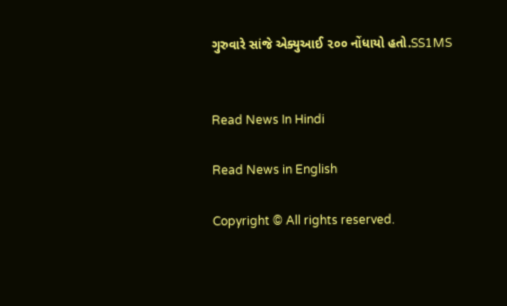ગુરુવારે સાંજે એક્યુઆઈ ૨૦૦ નોંધાયો હતો.SS1MS


Read News In Hindi

Read News in English

Copyright © All rights reserved.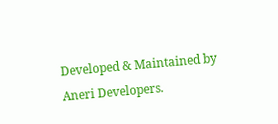Developed & Maintained by Aneri Developers.